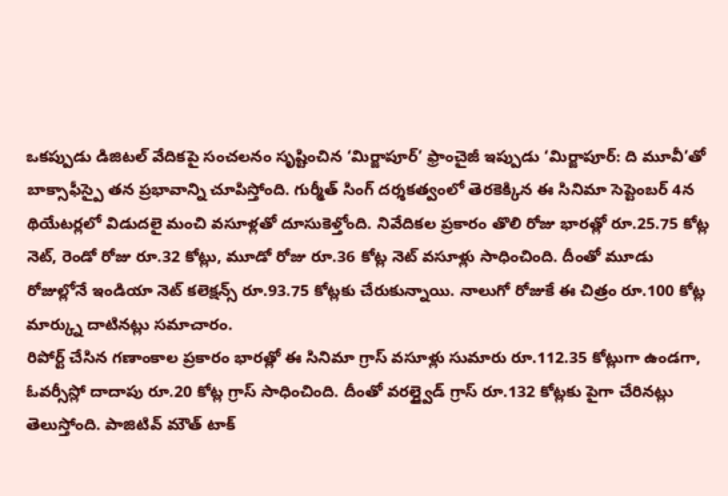ఒకప్పుడు డిజిటల్ వేదికపై సంచలనం సృష్టించిన ‘మిర్జాపూర్’ ఫ్రాంచైజీ ఇప్పుడు ‘మిర్జాపూర్: ది మూవీ’తో బాక్సాఫీస్పై తన ప్రభావాన్ని చూపిస్తోంది. గుర్మీత్ సింగ్ దర్శకత్వంలో తెరకెక్కిన ఈ సినిమా సెప్టెంబర్ 4న థియేటర్లలో విడుదలై మంచి వసూళ్లతో దూసుకెళ్తోంది. నివేదికల ప్రకారం తొలి రోజు భారత్లో రూ.25.75 కోట్ల నెట్, రెండో రోజు రూ.32 కోట్లు, మూడో రోజు రూ.36 కోట్ల నెట్ వసూళ్లు సాధించింది. దీంతో మూడు రోజుల్లోనే ఇండియా నెట్ కలెక్షన్స్ రూ.93.75 కోట్లకు చేరుకున్నాయి. నాలుగో రోజుకే ఈ చిత్రం రూ.100 కోట్ల మార్క్ను దాటినట్లు సమాచారం.
రిపోర్ట్ చేసిన గణాంకాల ప్రకారం భారత్లో ఈ సినిమా గ్రాస్ వసూళ్లు సుమారు రూ.112.35 కోట్లుగా ఉండగా, ఓవర్సీస్లో దాదాపు రూ.20 కోట్ల గ్రాస్ సాధించింది. దీంతో వరల్డ్వైడ్ గ్రాస్ రూ.132 కోట్లకు పైగా చేరినట్లు తెలుస్తోంది. పాజిటివ్ మౌత్ టాక్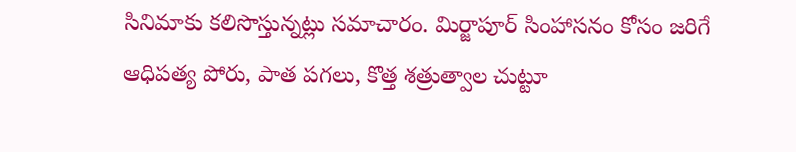సినిమాకు కలిసొస్తున్నట్లు సమాచారం. మిర్జాపూర్ సింహాసనం కోసం జరిగే ఆధిపత్య పోరు, పాత పగలు, కొత్త శత్రుత్వాల చుట్టూ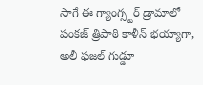సాగే ఈ గ్యాంగ్స్టర్ డ్రామాలో పంకజ్ త్రిపాఠి కాళీన్ భయ్యాగా, అలీ ఫజల్ గుడ్డూ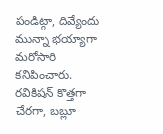పండిట్గా, దివ్యేందు మున్నా భయ్యాగా మరోసారి కనిపించారు. రవికిషన్ కొత్తగా చేరగా, బబ్లూ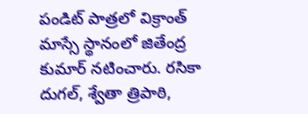పండిట్ పాత్రలో విక్రాంత్ మాస్సే స్థానంలో జితేంద్ర కుమార్ నటించారు. రసికా దుగల్, శ్వేతా త్రిపాఠి,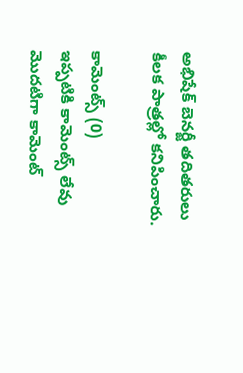అభిషేక్ బెనర్జీ తదితరులు కీలక పాత్రల్లో కనిపించారు.

కామెంట్స్ (0)
ఇప్పటికి కామెంట్స్ లేవు
మొదటిగా కామెంట్